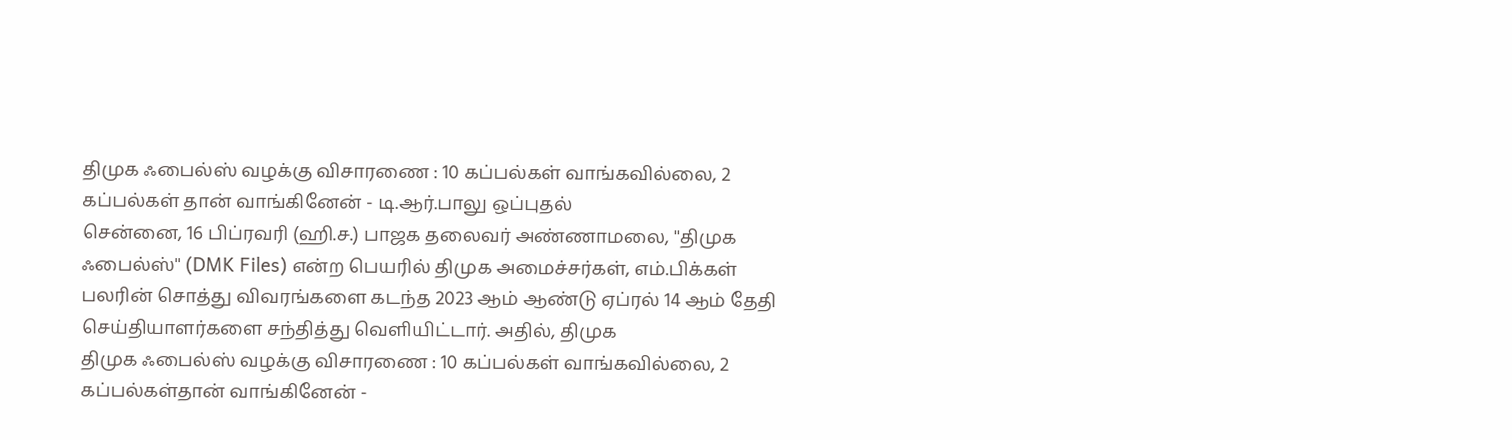திமுக ஃபைல்ஸ் வழக்கு விசாரணை : 10 கப்பல்கள் வாங்கவில்லை, 2 கப்பல்கள் தான் வாங்கினேன் - டி.ஆர்.பாலு ஒப்புதல்
சென்னை, 16 பிப்ரவரி (ஹி.ச.) பாஜக தலைவர் அண்ணாமலை, ''திமுக ஃபைல்ஸ்'' (DMK Files) என்ற பெயரில் திமுக அமைச்சர்கள், எம்.பிக்கள் பலரின் சொத்து விவரங்களை கடந்த 2023 ஆம் ஆண்டு ஏப்ரல் 14 ஆம் தேதி செய்தியாளர்களை சந்தித்து வெளியிட்டார். அதில், திமுக
திமுக ஃபைல்ஸ் வழக்கு விசாரணை : 10 கப்பல்கள் வாங்கவில்லை, 2 கப்பல்கள்தான் வாங்கினேன் -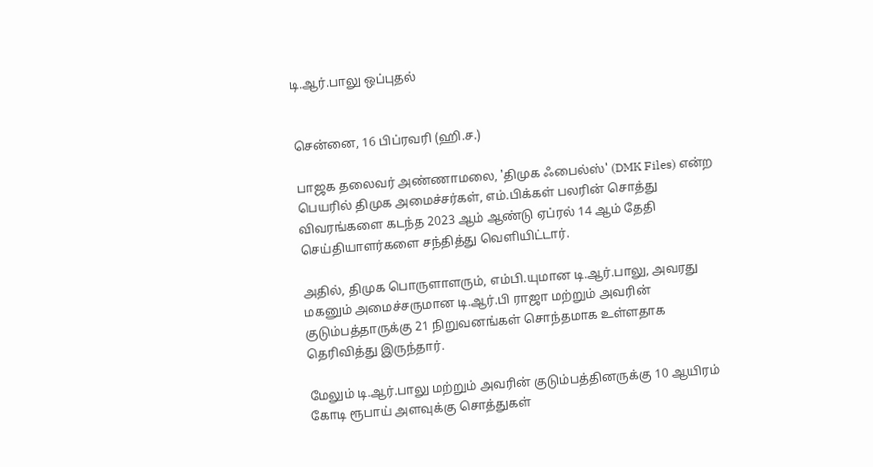டி.ஆர்.பாலு ஒப்புதல்


சென்னை, 16 பிப்ரவரி (ஹி.ச.)

பாஜக தலைவர் அண்ணாமலை, 'திமுக ஃபைல்ஸ்' (DMK Files) என்ற பெயரில் திமுக அமைச்சர்கள், எம்.பிக்கள் பலரின் சொத்து விவரங்களை கடந்த 2023 ஆம் ஆண்டு ஏப்ரல் 14 ஆம் தேதி செய்தியாளர்களை சந்தித்து வெளியிட்டார்.

அதில், திமுக பொருளாளரும், எம்பி.யுமான டி.ஆர்.பாலு, அவரது மகனும் அமைச்சருமான டி.ஆர்.பி ராஜா மற்றும் அவரின் குடும்பத்தாருக்கு 21 நிறுவனங்கள் சொந்தமாக உள்ளதாக தெரிவித்து இருந்தார்.

மேலும் டி.ஆர்.பாலு மற்றும் அவரின் குடும்பத்தினருக்கு 10 ஆயிரம் கோடி ரூபாய் அளவுக்கு சொத்துகள்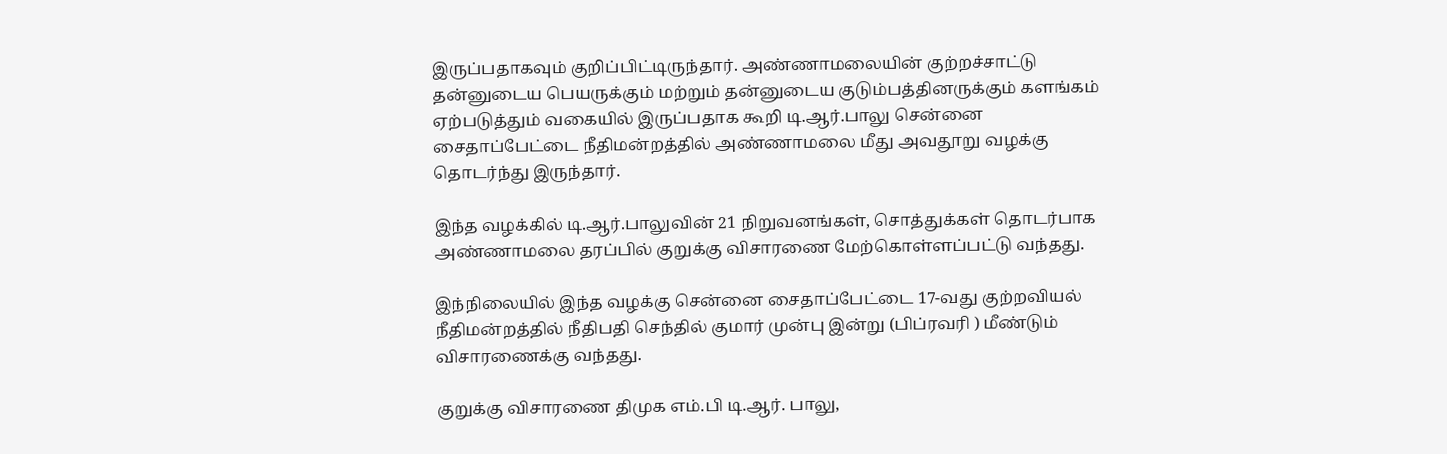இருப்பதாகவும் குறிப்பிட்டிருந்தார். அண்ணாமலையின் குற்றச்சாட்டு தன்னுடைய பெயருக்கும் மற்றும் தன்னுடைய குடும்பத்தினருக்கும் களங்கம் ஏற்படுத்தும் வகையில் இருப்பதாக கூறி டி.ஆர்.பாலு சென்னை சைதாப்பேட்டை நீதிமன்றத்தில் அண்ணாமலை மீது அவதூறு வழக்கு தொடர்ந்து இருந்தார்.

இந்த வழக்கில் டி.ஆர்.பாலுவின் 21 நிறுவனங்கள், சொத்துக்கள் தொடர்பாக அண்ணாமலை தரப்பில் குறுக்கு விசாரணை மேற்கொள்ளப்பட்டு வந்தது.

இந்நிலையில் இந்த வழக்கு சென்னை சைதாப்பேட்டை 17-வது குற்றவியல் நீதிமன்றத்தில் நீதிபதி செந்தில் குமார் முன்பு இன்று (பிப்ரவரி ) மீண்டும் விசாரணைக்கு வந்தது.

குறுக்கு விசாரணை திமுக எம்.பி டி.ஆர். பாலு,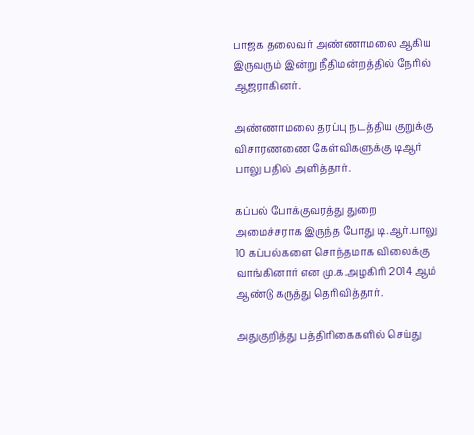பாஜக தலைவர் அண்ணாமலை ஆகிய இருவரும் இன்று நீதிமன்றத்தில் நேரில் ஆஜராகினர்.

அண்ணாமலை தரப்பு நடத்திய குறுக்கு விசாரணணை கேள்விகளுக்கு டிஆர் பாலு பதில் அளித்தார்.

கப்பல் போக்குவரத்து துறை அமைச்சராக இருந்த போது டி.ஆர்.பாலு 10 கப்பல்களை சொந்தமாக விலைக்கு வாங்கினார் என மு.க.அழகிரி 2014 ஆம் ஆண்டு கருத்து தெரிவித்தார்.

அதுகுறித்து பத்திரிகைகளில் செய்து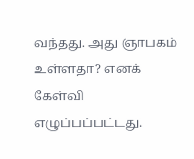வந்தது. அது ஞாபகம் உள்ளதா? எனக் கேள்வி எழுப்பப்பட்டது.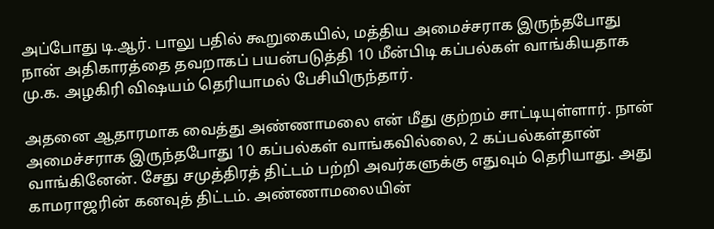அப்போது டி.ஆர். பாலு பதில் கூறுகையில், மத்திய அமைச்சராக இருந்தபோது நான் அதிகாரத்தை தவறாகப் பயன்படுத்தி 10 மீன்பிடி கப்பல்கள் வாங்கியதாக மு.க. அழகிரி விஷயம் தெரியாமல் பேசியிருந்தார்.

அதனை ஆதாரமாக வைத்து அண்ணாமலை என் மீது குற்றம் சாட்டியுள்ளார். நான் அமைச்சராக இருந்தபோது 10 கப்பல்கள் வாங்கவில்லை, 2 கப்பல்கள்தான் வாங்கினேன். சேது சமுத்திரத் திட்டம் பற்றி அவர்களுக்கு எதுவும் தெரியாது. அது காமராஜரின் கனவுத் திட்டம். அண்ணாமலையின்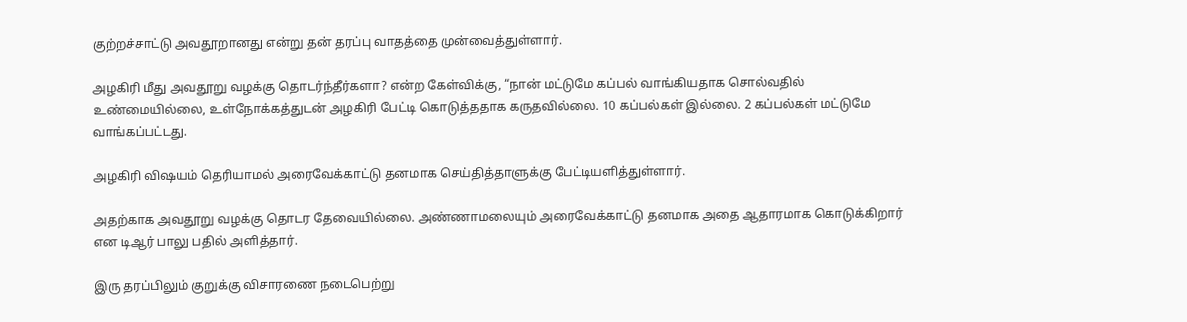குற்றச்சாட்டு அவதூறானது என்று தன் தரப்பு வாதத்தை முன்வைத்துள்ளார்.

அழகிரி மீது அவதூறு வழக்கு தொடர்ந்தீர்களா? என்ற கேள்விக்கு, “நான் மட்டுமே கப்பல் வாங்கியதாக சொல்வதில் உண்மையில்லை, உள்நோக்கத்துடன் அழகிரி பேட்டி கொடுத்ததாக கருதவில்லை. 10 கப்பல்கள் இல்லை. 2 கப்பல்கள் மட்டுமே வாங்கப்பட்டது.

அழகிரி விஷயம் தெரியாமல் அரைவேக்காட்டு தனமாக செய்தித்தாளுக்கு பேட்டியளித்துள்ளார்.

அதற்காக அவதூறு வழக்கு தொடர தேவையில்லை. அண்ணாமலையும் அரைவேக்காட்டு தனமாக அதை ஆதாரமாக கொடுக்கிறார் என டிஆர் பாலு பதில் அளித்தார்.

இரு தரப்பிலும் குறுக்கு விசாரணை நடைபெற்று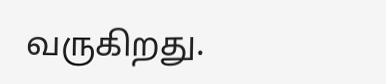வருகிறது.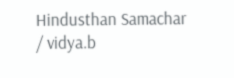Hindusthan Samachar / vidya.b